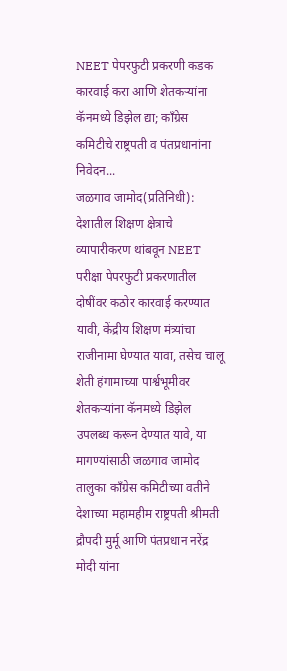NEET पेपरफुटी प्रकरणी कडक कारवाई करा आणि शेतकऱ्यांना कॅनमध्ये डिझेल द्या; काँग्रेस कमिटीचे राष्ट्रपती व पंतप्रधानांना निवेदन...
जळगाव जामोद(प्रतिनिधी):
देशातील शिक्षण क्षेत्राचे व्यापारीकरण थांबवून NEET परीक्षा पेपरफुटी प्रकरणातील दोषींवर कठोर कारवाई करण्यात यावी, केंद्रीय शिक्षण मंत्र्यांचा राजीनामा घेण्यात यावा, तसेच चालू शेती हंगामाच्या पार्श्वभूमीवर शेतकऱ्यांना कॅनमध्ये डिझेल उपलब्ध करून देण्यात यावे, या मागण्यांसाठी जळगाव जामोद तालुका काँग्रेस कमिटीच्या वतीने देशाच्या महामहीम राष्ट्रपती श्रीमती द्रौपदी मुर्मू आणि पंतप्रधान नरेंद्र मोदी यांना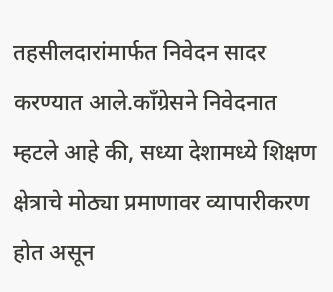तहसीलदारांमार्फत निवेदन सादर करण्यात आले.काँग्रेसने निवेदनात म्हटले आहे की, सध्या देशामध्ये शिक्षण क्षेत्राचे मोठ्या प्रमाणावर व्यापारीकरण होत असून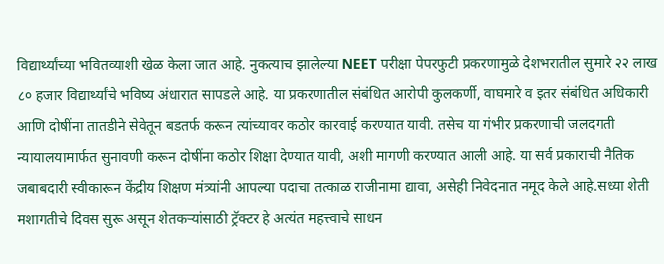विद्यार्थ्यांच्या भवितव्याशी खेळ केला जात आहे. नुकत्याच झालेल्या NEET परीक्षा पेपरफुटी प्रकरणामुळे देशभरातील सुमारे २२ लाख ८० हजार विद्यार्थ्यांचे भविष्य अंधारात सापडले आहे. या प्रकरणातील संबंधित आरोपी कुलकर्णी, वाघमारे व इतर संबंधित अधिकारी आणि दोषींना तातडीने सेवेतून बडतर्फ करून त्यांच्यावर कठोर कारवाई करण्यात यावी. तसेच या गंभीर प्रकरणाची जलदगती न्यायालयामार्फत सुनावणी करून दोषींना कठोर शिक्षा देण्यात यावी, अशी मागणी करण्यात आली आहे. या सर्व प्रकाराची नैतिक जबाबदारी स्वीकारून केंद्रीय शिक्षण मंत्र्यांनी आपल्या पदाचा तत्काळ राजीनामा द्यावा, असेही निवेदनात नमूद केले आहे.सध्या शेती मशागतीचे दिवस सुरू असून शेतकऱ्यांसाठी ट्रॅक्टर हे अत्यंत महत्त्वाचे साधन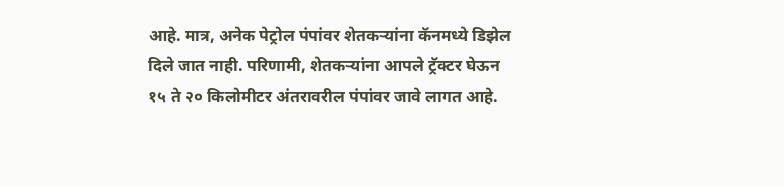आहे. मात्र, अनेक पेट्रोल पंपांवर शेतकऱ्यांना कॅनमध्ये डिझेल दिले जात नाही. परिणामी, शेतकऱ्यांना आपले ट्रॅक्टर घेऊन १५ ते २० किलोमीटर अंतरावरील पंपांवर जावे लागत आहे.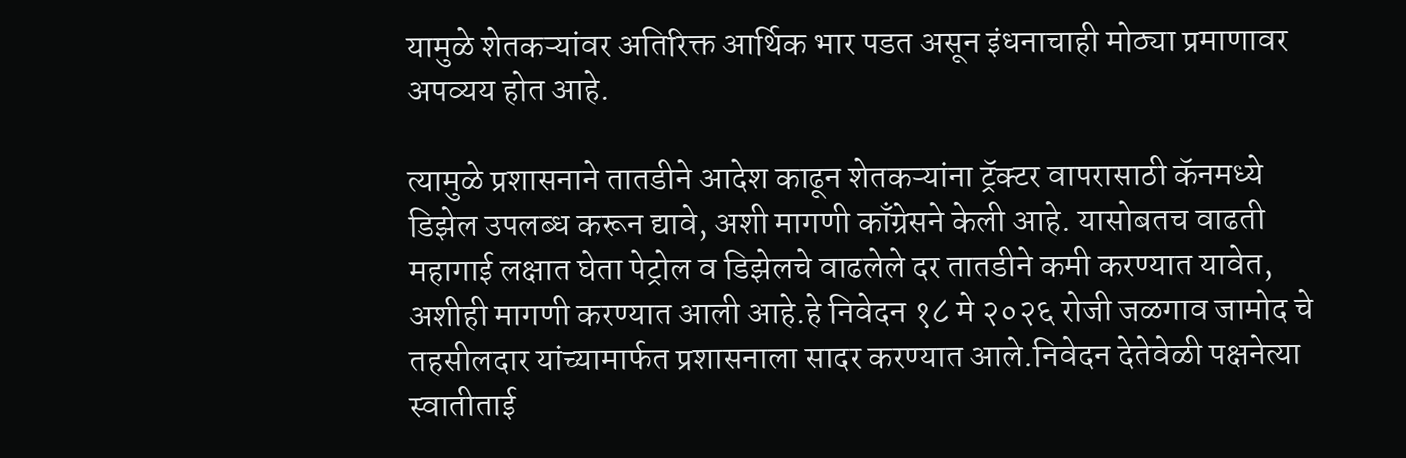यामुळे शेतकऱ्यांवर अतिरिक्त आर्थिक भार पडत असून इंधनाचाही मोठ्या प्रमाणावर अपव्यय होत आहे.

त्यामुळे प्रशासनाने तातडीने आदेश काढून शेतकऱ्यांना ट्रॅक्टर वापरासाठी कॅनमध्ये डिझेल उपलब्ध करून द्यावे, अशी मागणी काँग्रेसने केली आहे. यासोबतच वाढती महागाई लक्षात घेता पेट्रोल व डिझेलचे वाढलेले दर तातडीने कमी करण्यात यावेत, अशीही मागणी करण्यात आली आहे.हे निवेदन १८ मे २०२६ रोजी जळगाव जामोद चे तहसीलदार यांच्यामार्फत प्रशासनाला सादर करण्यात आले.निवेदन देतेवेळी पक्षनेत्या स्वातीताई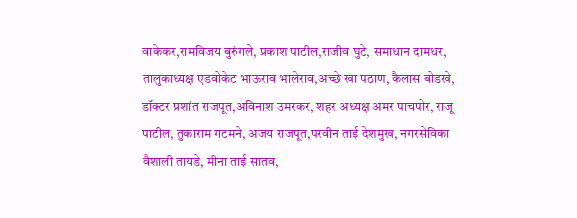वाकेकर,रामविजय बुरुंगले, प्रकाश पाटील,राजीव घुटे, समाधान दामधर, तालुकाध्यक्ष एडवोकेट भाऊराव भालेराव,अच्छे खा पठाण, कैलास बोडखे, डॉक्टर प्रशांत राजपूत,अविनाश उमरकर, शहर अध्यक्ष अमर पाचपोर, राजू पाटील, तुकाराम गटमने, अजय राजपूत,परवीन ताई देशमुख, नगरसेविका वैशाली तायडे, मीना ताई सातव,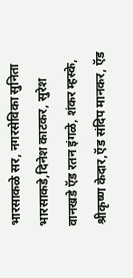भारसाकळे सर, नगरसेविका सुनिता भारसाकडे,दिनेश काटकर, सुरेश वानखडे ऍड रतन इंगळे, शंकर म्हस्के, श्रीकृष्ण केदार,ऍड संदिप मानकर, ऍड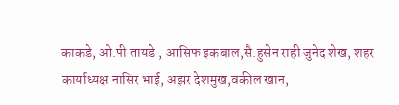काकडे, ओ.पी तायडे , आसिफ इकबाल,सै.हुसेन राही जुनेद शेख, शहर कार्याध्यक्ष नासिर भाई, अझर देशमुख,वकील खान,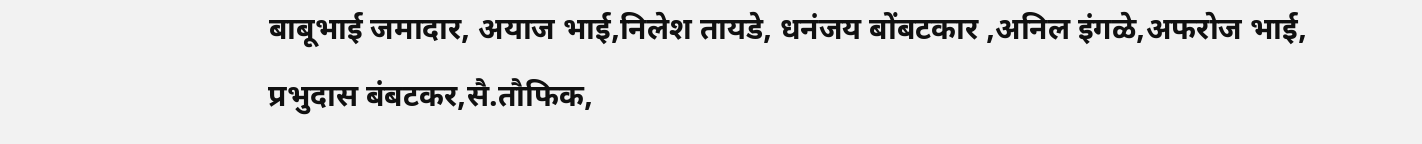बाबूभाई जमादार, अयाज भाई,निलेश तायडे, धनंजय बोंबटकार ,अनिल इंगळे,अफरोज भाई, प्रभुदास बंबटकर,सै.तौफिक,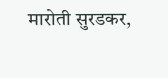मारोती सुरडकर,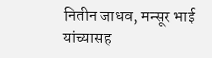नितीन जाधव, मन्सूर भाई यांच्यासह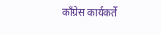काँग्रेस कार्यकर्ते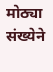मोठ्या संख्येने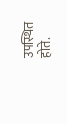उपस्थित होते.